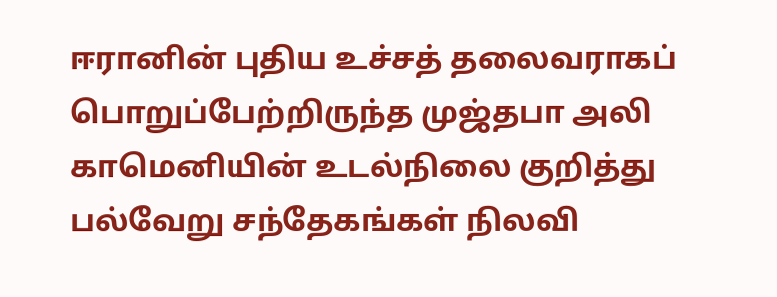ஈரானின் புதிய உச்சத் தலைவராகப் பொறுப்பேற்றிருந்த முஜ்தபா அலி காமெனியின் உடல்நிலை குறித்து பல்வேறு சந்தேகங்கள் நிலவி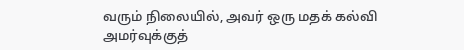வரும் நிலையில், அவர் ஒரு மதக் கல்வி அமர்வுக்குத்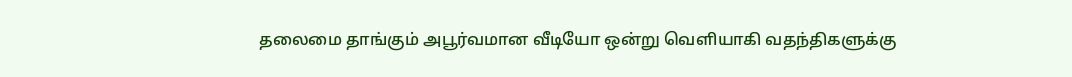தலைமை தாங்கும் அபூர்வமான வீடியோ ஒன்று வெளியாகி வதந்திகளுக்கு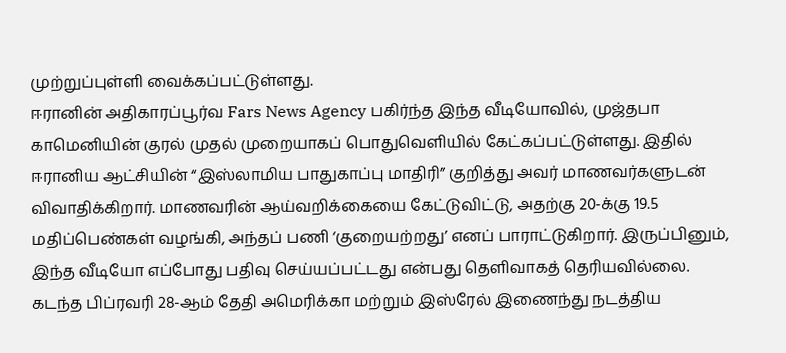முற்றுப்புள்ளி வைக்கப்பட்டுள்ளது.
ஈரானின் அதிகாரப்பூர்வ Fars News Agency பகிர்ந்த இந்த வீடியோவில், முஜ்தபா காமெனியின் குரல் முதல் முறையாகப் பொதுவெளியில் கேட்கப்பட்டுள்ளது. இதில் ஈரானிய ஆட்சியின் “இஸ்லாமிய பாதுகாப்பு மாதிரி” குறித்து அவர் மாணவர்களுடன் விவாதிக்கிறார். மாணவரின் ஆய்வறிக்கையை கேட்டுவிட்டு, அதற்கு 20-க்கு 19.5 மதிப்பெண்கள் வழங்கி, அந்தப் பணி ‘குறையற்றது’ எனப் பாராட்டுகிறார். இருப்பினும், இந்த வீடியோ எப்போது பதிவு செய்யப்பட்டது என்பது தெளிவாகத் தெரியவில்லை.
கடந்த பிப்ரவரி 28-ஆம் தேதி அமெரிக்கா மற்றும் இஸ்ரேல் இணைந்து நடத்திய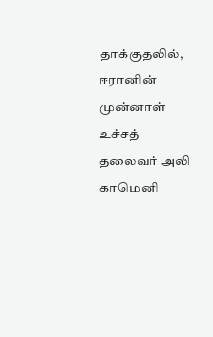தாக்குதலில், ஈரானின் முன்னாள் உச்சத் தலைவர் அலி காமெனி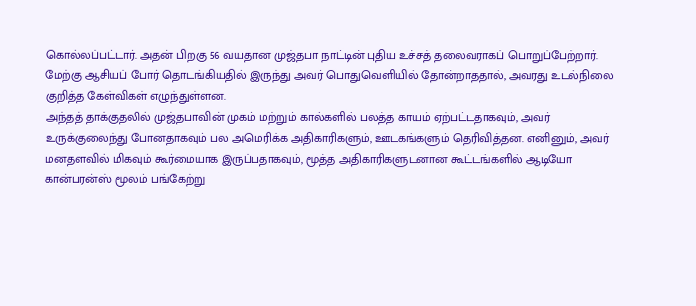கொல்லப்பட்டார். அதன் பிறகு 56 வயதான முஜ்தபா நாட்டின் புதிய உச்சத் தலைவராகப் பொறுப்பேற்றார். மேற்கு ஆசியப் போர் தொடங்கியதில் இருந்து அவர் பொதுவெளியில் தோன்றாததால், அவரது உடல்நிலை குறித்த கேள்விகள் எழுந்துள்ளன.
அந்தத் தாக்குதலில் முஜ்தபாவின் முகம் மற்றும் கால்களில் பலத்த காயம் ஏற்பட்டதாகவும், அவர் உருக்குலைந்து போனதாகவும் பல அமெரிக்க அதிகாரிகளும், ஊடகங்களும் தெரிவித்தன. எனினும், அவர் மனதளவில் மிகவும் கூர்மையாக இருப்பதாகவும், மூத்த அதிகாரிகளுடனான கூட்டங்களில் ஆடியோ கான்பரன்ஸ் மூலம் பங்கேற்று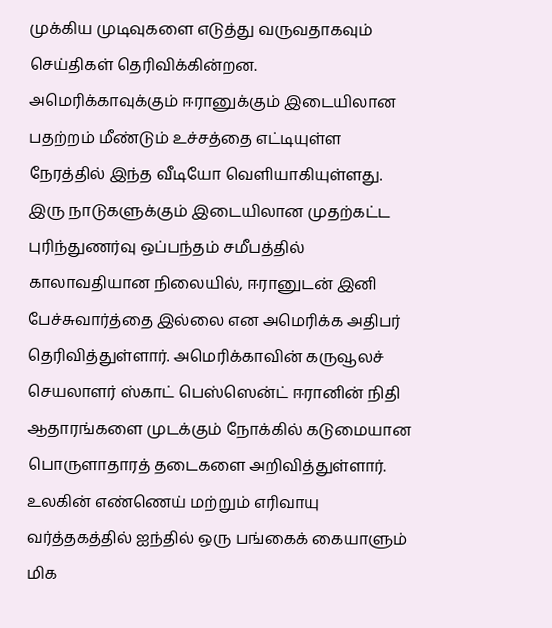முக்கிய முடிவுகளை எடுத்து வருவதாகவும் செய்திகள் தெரிவிக்கின்றன.
அமெரிக்காவுக்கும் ஈரானுக்கும் இடையிலான பதற்றம் மீண்டும் உச்சத்தை எட்டியுள்ள நேரத்தில் இந்த வீடியோ வெளியாகியுள்ளது. இரு நாடுகளுக்கும் இடையிலான முதற்கட்ட புரிந்துணர்வு ஒப்பந்தம் சமீபத்தில் காலாவதியான நிலையில், ஈரானுடன் இனி பேச்சுவார்த்தை இல்லை என அமெரிக்க அதிபர் தெரிவித்துள்ளார். அமெரிக்காவின் கருவூலச் செயலாளர் ஸ்காட் பெஸ்ஸென்ட் ஈரானின் நிதி ஆதாரங்களை முடக்கும் நோக்கில் கடுமையான பொருளாதாரத் தடைகளை அறிவித்துள்ளார்.
உலகின் எண்ணெய் மற்றும் எரிவாயு வர்த்தகத்தில் ஐந்தில் ஒரு பங்கைக் கையாளும் மிக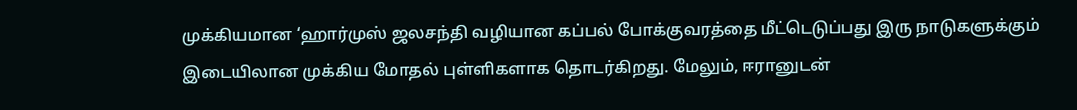முக்கியமான ‘ஹார்முஸ் ஜலசந்தி வழியான கப்பல் போக்குவரத்தை மீட்டெடுப்பது இரு நாடுகளுக்கும் இடையிலான முக்கிய மோதல் புள்ளிகளாக தொடர்கிறது. மேலும், ஈரானுடன்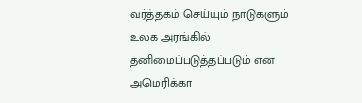வர்த்தகம் செய்யும் நாடுகளும் உலக அரங்கில் தனிமைப்படுத்தப்படும் என அமெரிக்கா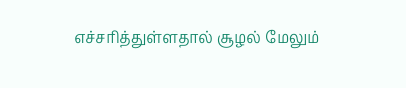எச்சரித்துள்ளதால் சூழல் மேலும்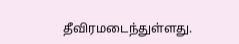தீவிரமடைந்துள்ளது.